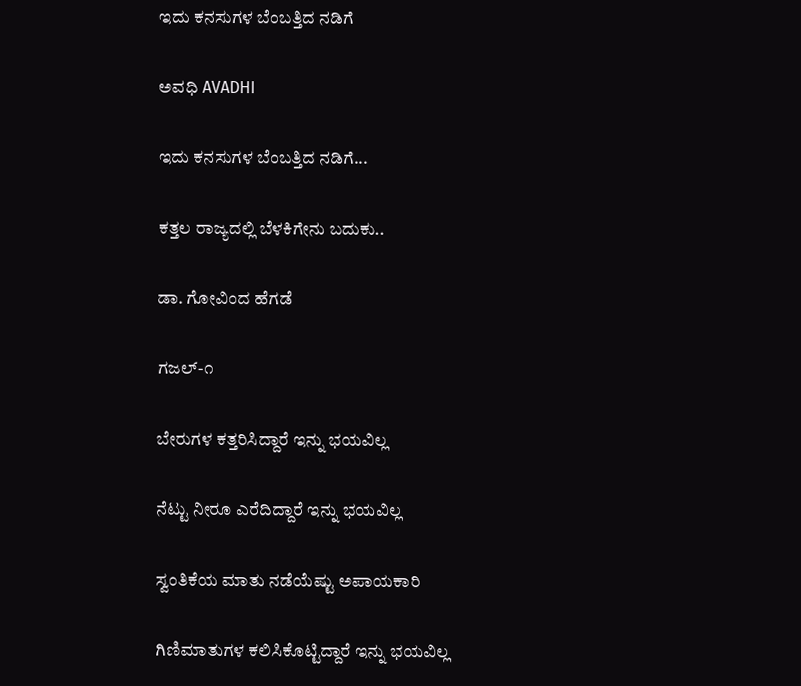ಇದು ಕನಸುಗಳ ಬೆಂಬತ್ತಿದ ನಡಿಗೆ‍

ಅವಧಿ AVADHI

ಇದು ಕನಸುಗಳ ಬೆಂಬತ್ತಿದ ನಡಿಗೆ...

ಕತ್ತಲ ರಾಜ್ಯದಲ್ಲಿ ಬೆಳಕಿಗೇನು ಬದುಕು..

ಡಾ. ಗೋವಿಂದ ಹೆಗಡೆ

ಗಜಲ್-೧

ಬೇರುಗಳ ಕತ್ತರಿಸಿದ್ದಾರೆ ಇನ್ನು ಭಯವಿಲ್ಲ

ನೆಟ್ಟು ನೀರೂ ಎರೆದಿದ್ದಾರೆ ಇನ್ನು ಭಯವಿಲ್ಲ

ಸ್ವಂತಿಕೆಯ ಮಾತು ನಡೆಯೆಷ್ಟು ಅಪಾಯಕಾರಿ

ಗಿಣಿಮಾತುಗಳ ಕಲಿಸಿಕೊಟ್ಟಿದ್ದಾರೆ ಇನ್ನು ಭಯವಿಲ್ಲ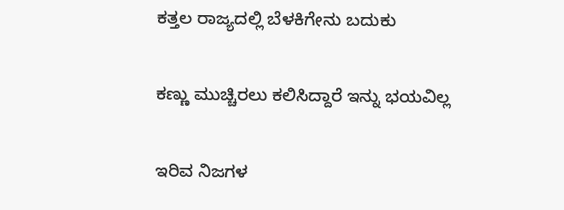ಕತ್ತಲ ರಾಜ್ಯದಲ್ಲಿ ಬೆಳಕಿಗೇನು ಬದುಕು

ಕಣ್ಣು ಮುಚ್ಚಿರಲು ಕಲಿಸಿದ್ದಾರೆ ಇನ್ನು ಭಯವಿಲ್ಲ

ಇರಿವ ನಿಜಗಳ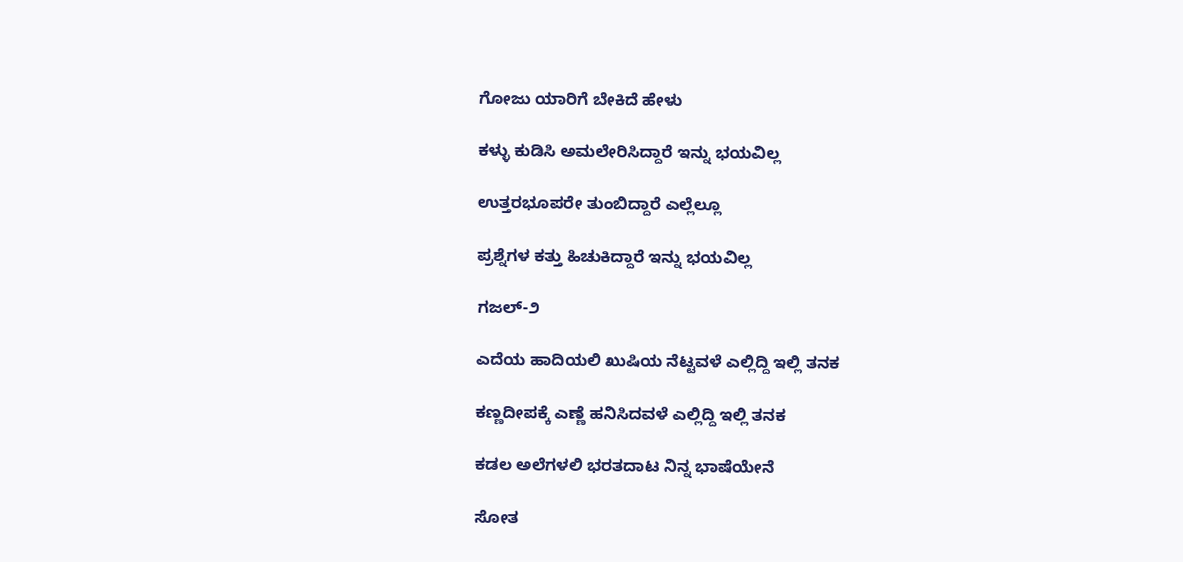ಗೋಜು ಯಾರಿಗೆ ಬೇಕಿದೆ ಹೇಳು

ಕಳ್ಳು ಕುಡಿಸಿ ಅಮಲೇರಿಸಿದ್ದಾರೆ ಇನ್ನು ಭಯವಿಲ್ಲ

ಉತ್ತರಭೂಪರೇ ತುಂಬಿದ್ದಾರೆ ಎಲ್ಲೆಲ್ಲೂ

ಪ್ರಶ್ನೆಗಳ ಕತ್ತು ಹಿಚುಕಿದ್ದಾರೆ ಇನ್ನು ಭಯವಿಲ್ಲ

ಗಜಲ್-೨

ಎದೆಯ ಹಾದಿಯಲಿ ಖುಷಿಯ ನೆಟ್ಟವಳೆ ಎಲ್ಲಿದ್ದಿ ಇಲ್ಲಿ ತನಕ

ಕಣ್ಣದೀಪಕ್ಕೆ ಎಣ್ಣೆ ಹನಿಸಿದವಳೆ ಎಲ್ಲಿದ್ದಿ ಇಲ್ಲಿ ತನಕ

ಕಡಲ ಅಲೆಗಳಲಿ ಭರತದಾಟ ನಿನ್ನ ಭಾಷೆಯೇನೆ

ಸೋತ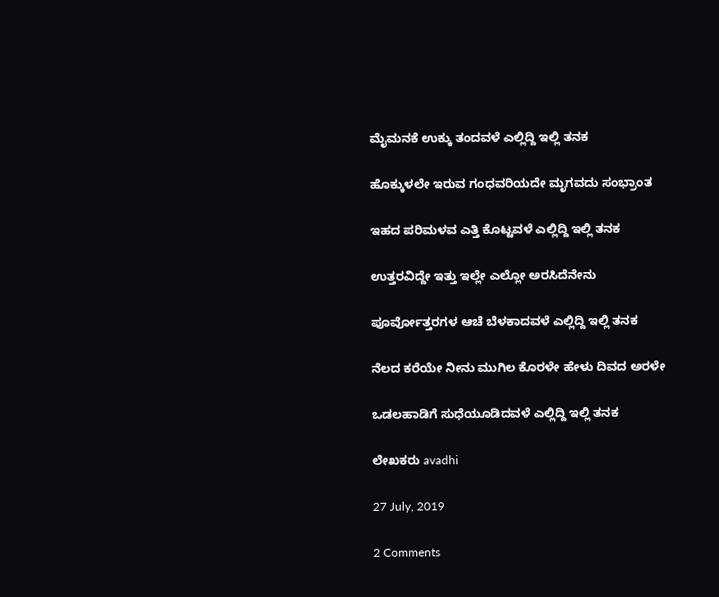ಮೈಮನಕೆ ಉಕ್ಕು ತಂದವಳೆ ಎಲ್ಲಿದ್ದಿ ಇಲ್ಲಿ ತನಕ

ಹೊಕ್ಕುಳಲೇ ಇರುವ ಗಂಧವರಿಯದೇ ಮೃಗವದು ಸಂಭ್ರಾಂತ

ಇಹದ ಪರಿಮಳವ ಎತ್ತಿ ಕೊಟ್ಟವಳೆ ಎಲ್ಲಿದ್ದಿ ಇಲ್ಲಿ ತನಕ

ಉತ್ತರವಿದ್ದೇ ಇತ್ತು ಇಲ್ಲೇ ಎಲ್ಲೋ ಅರಸಿದೆನೇನು

ಪೂರ್ವೋತ್ತರಗಳ ಆಚೆ ಬೆಳಕಾದವಳೆ ಎಲ್ಲಿದ್ದಿ ಇಲ್ಲಿ ತನಕ

ನೆಲದ ಕರೆಯೇ ನೀನು ಮುಗಿಲ ಕೊರಳೇ ಹೇಳು ದಿವದ ಅರಳೇ

ಒಡಲಹಾಡಿಗೆ ಸುಧೆಯೂಡಿದವಳೆ ಎಲ್ಲಿದ್ದಿ ಇಲ್ಲಿ ತನಕ

ಲೇಖಕರು avadhi

27 July, 2019

2 Comments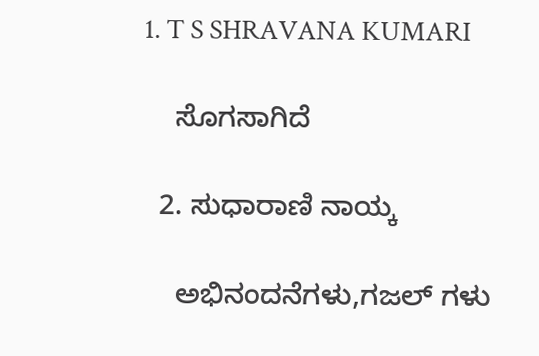1. T S SHRAVANA KUMARI

    ಸೊಗಸಾಗಿದೆ

  2. ಸುಧಾರಾಣಿ ನಾಯ್ಕ

    ಅಭಿನಂದನೆಗಳು,ಗಜಲ್ ಗಳು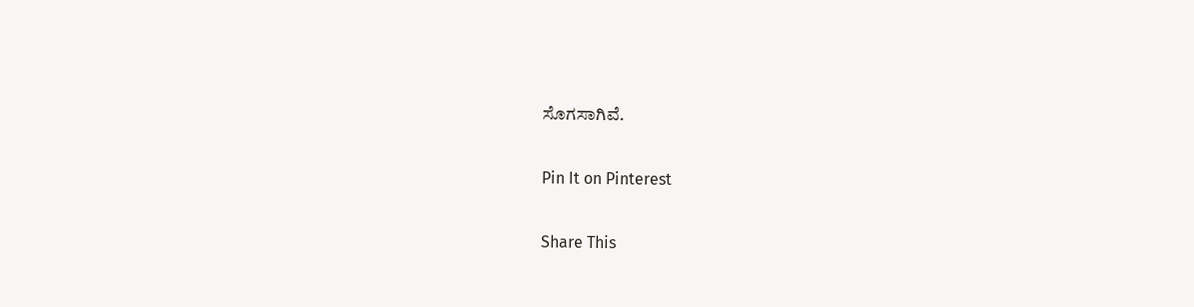ಸೊಗಸಾಗಿವೆ.

Pin It on Pinterest

Share This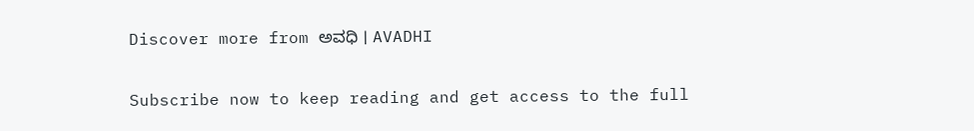Discover more from ಅವಧಿ । AVADHI

Subscribe now to keep reading and get access to the full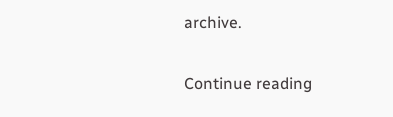archive.

Continue reading